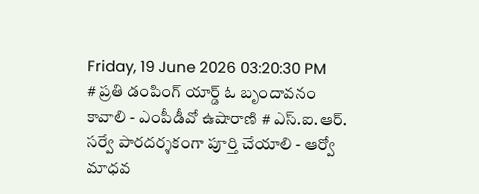Friday, 19 June 2026 03:20:30 PM
# ప్రతి డంపింగ్ యార్డ్ ఓ బృందావనం కావాలి - ఎంపీడీవో ఉషారాణి # ఎస్.ఐ.ఆర్. సర్వే పారదర్శకంగా పూర్తి చేయాలి - ఆర్వో మాధవ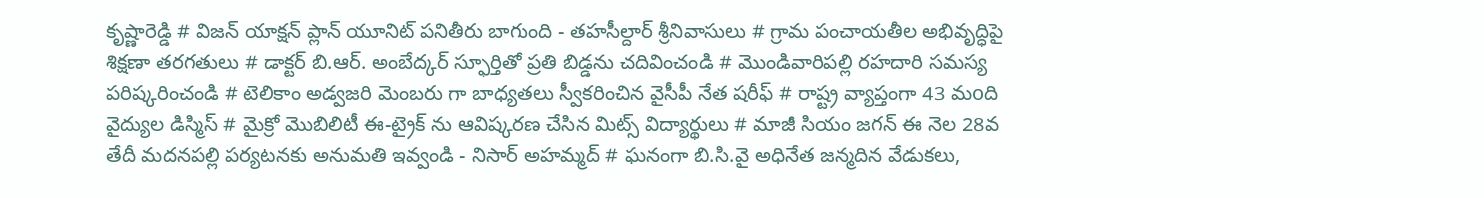కృష్ణారెడ్డి # విజన్ యాక్షన్ ప్లాన్ యూనిట్ పనితీరు బాగుంది - తహసీల్దార్ శ్రీనివాసులు # గ్రామ పంచాయతీల అభివృద్ధిపై శిక్షణా తరగతులు # డాక్టర్ బి.ఆర్. అంబేద్కర్ స్ఫూర్తితో ప్రతి బిడ్డను చదివించండి # మొండివారిపల్లి రహదారి సమస్య పరిష్కరించండి # టెలికాం అడ్వజరి మెంబరు గా బాధ్యతలు స్వీకరించిన వైసీపీ నేత షరీఫ్‌ # రాష్ట్ర వ్యాప్తంగా 43 మoది వైద్యుల డిస్మిస్ # మైక్రో మొబిలిటీ ఈ-ట్రైక్ ను ఆవిష్కరణ చేసిన మిట్స్ విద్యార్థులు # మాజీ సియం జగన్ ఈ నెల 28వ తేదీ మదనపల్లి పర్యటనకు అనుమతి ఇవ్వండి - నిసార్ అహమ్మద్ # ఘనంగా బి.సి.వై అధినేత జన్మదిన వేడుకలు,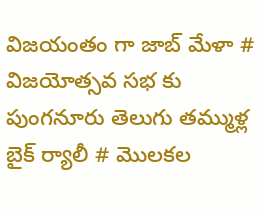విజయంతం గా జాబ్ మేళా # విజయోత్సవ సభ కు పుంగనూరు తెలుగు తమ్ముళ్ల బైక్ ర్యాలీ # మొలకల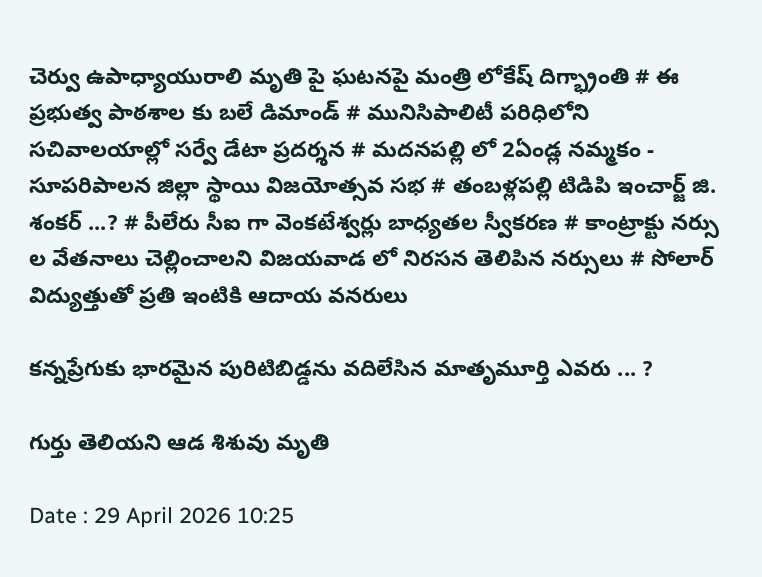చెర్వు ఉపాధ్యాయురాలి మృతి పై ఘటనపై మంత్రి లోకేష్ దిగ్భ్రాంతి # ఈ ప్రభుత్వ పాఠశాల కు బలే డిమాండ్ # మునిసిపాలిటీ పరిధిలోని సచివాలయాల్లో సర్వే డేటా ప్రదర్శన # మదనపల్లి లో 2ఏండ్ల నమ్మకం - సూపరిపాలన జిల్లా స్థాయి విజయోత్సవ సభ # తంబళ్లపల్లి టిడిపి ఇంచార్జ్ జి. శంకర్ ...? # పీలేరు సీఐ గా వెంకటేశ్వర్లు బాధ్యతల స్వీకరణ # కాంట్రాక్టు నర్సు ల వేతనాలు చెల్లించాలని విజయవాడ లో నిరసన తెలిపిన నర్సులు # సోలార్ విద్యుత్తుతో ప్రతి ఇంటికి ఆదాయ వనరులు

కన్నప్రేగుకు భారమైన పురిటిబిడ్డను వదిలేసిన మాతృమూర్తి ఎవరు ... ?

గుర్తు తెలియని ఆడ శిశువు మృతి

Date : 29 April 2026 10:25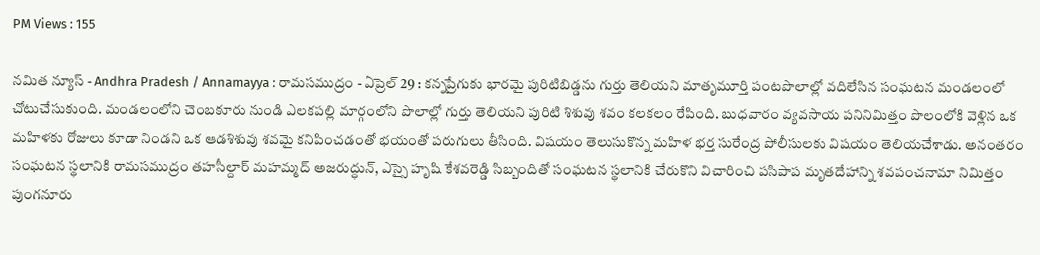PM Views : 155

నమిత న్యూస్ - Andhra Pradesh / Annamayya : రామసముద్రం - ఏప్రెల్ 29 : కన్నప్రేగుకు భారమై పురిటిబిడ్డను గుర్తు తెలియని మాతృమూర్తి పంటపొలాల్లో వదిలేసిన సంఘటన మండలంలో చోటుచేసుకుంది. మండలంలోని చెంబకూరు నుండి ఎలకపల్లి మార్గంలోని పొలాల్లో గుర్తు తెలియని పురిటి శిశువు శవం కలకలం రేపింది. బుధవారం వ్యవసాయ పనినిమిత్తం పొలంలోకి వెళ్లిన ఒక మహిళకు రోజులు కూడా నిండని ఒక ఆడశిశువు శవమై కనిపించడంతో భయంతో పరుగులు తీసింది. విషయం తెలుసుకొన్న మహిళ భర్త సురేంద్ర పోలీసులకు విషయం తెలియచేశాడు. అనంతరం సంఘటన స్థలానికి రామసముద్రం తహసీల్దార్ మహమ్మద్ అజరుద్ధున్, ఎస్సై హృషి కేశవరెడ్డి సిబ్బందితో సంఘటన స్థలానికి చేరుకొని విచారించి పసిపాప మృతదేహాన్ని శవపంచనామా నిమిత్తం పుంగనూరు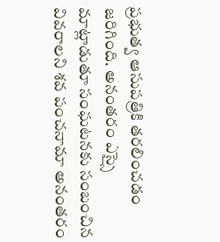ప్రభుత్వ ఆసుపత్రికి తరలించడం జరిగింది. అనంతరం ఎస్సై మాట్లాడుతూ సంఘటనకు సంబంచిన వివరాలని శవ పంచనామా అనంతరం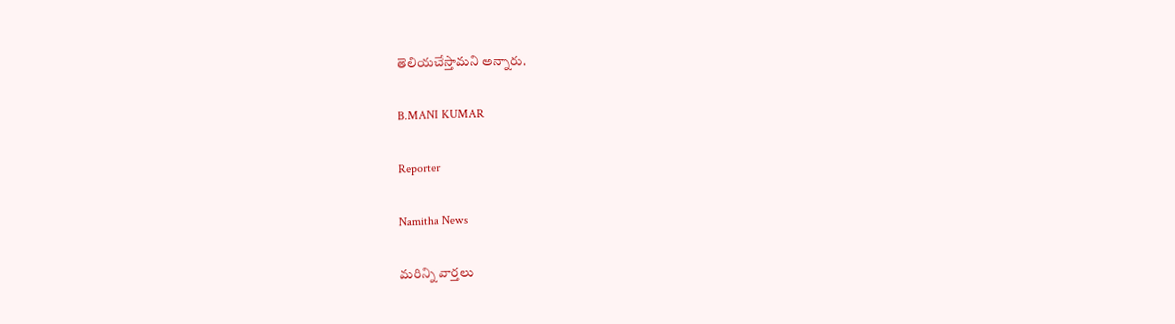తెలియచేస్తామని అన్నారు.

B.MANI KUMAR

Reporter

Namitha News

మరిన్ని వార్తలు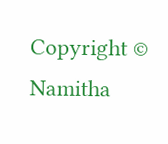Copyright © Namitha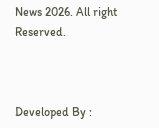News 2026. All right Reserved.



Developed By :